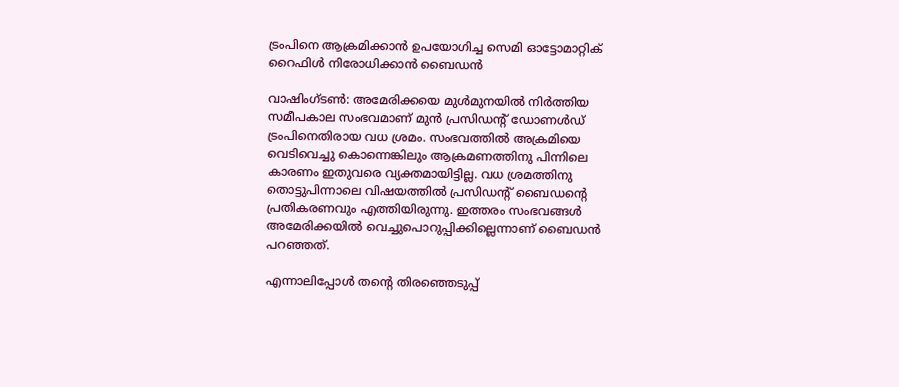ട്രംപിനെ ആക്രമിക്കാന്‍ ഉപയോഗിച്ച സെമി ഓട്ടോമാറ്റിക് റൈഫിള്‍ നിരോധിക്കാന്‍ ബൈഡന്‍

വാഷിംഗ്ടണ്‍: അമേരിക്കയെ മുള്‍മുനയില്‍ നിര്‍ത്തിയ സമീപകാല സംഭവമാണ് മുന്‍ പ്രസിഡന്റ് ഡോണള്‍ഡ് ട്രംപിനെതിരായ വധ ശ്രമം. സംഭവത്തില്‍ അക്രമിയെ വെടിവെച്ചു കൊന്നെങ്കിലും ആക്രമണത്തിനു പിന്നിലെ കാരണം ഇതുവരെ വ്യക്തമായിട്ടില്ല. വധ ശ്രമത്തിനു തൊട്ടുപിന്നാലെ വിഷയത്തില്‍ പ്രസിഡന്റ് ബൈഡന്റെ പ്രതികരണവും എത്തിയിരുന്നു. ഇത്തരം സംഭവങ്ങള്‍ അമേരിക്കയില്‍ വെച്ചുപൊറുപ്പിക്കില്ലെന്നാണ് ബൈഡന്‍ പറഞ്ഞത്.

എന്നാലിപ്പോള്‍ തന്റെ തിരഞ്ഞെടുപ്പ്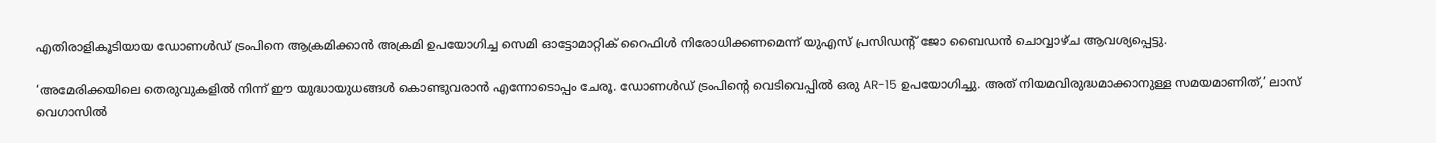എതിരാളികൂടിയായ ഡോണള്‍ഡ് ട്രംപിനെ ആക്രമിക്കാന്‍ അക്രമി ഉപയോഗിച്ച സെമി ഓട്ടോമാറ്റിക് റൈഫിള്‍ നിരോധിക്കണമെന്ന് യുഎസ് പ്രസിഡന്റ് ജോ ബൈഡന്‍ ചൊവ്വാഴ്ച ആവശ്യപ്പെട്ടു.

‘അമേരിക്കയിലെ തെരുവുകളില്‍ നിന്ന് ഈ യുദ്ധായുധങ്ങള്‍ കൊണ്ടുവരാന്‍ എന്നോടൊപ്പം ചേരൂ. ഡോണള്‍ഡ് ട്രംപിന്റെ വെടിവെപ്പില്‍ ഒരു AR-15 ഉപയോഗിച്ചു. അത് നിയമവിരുദ്ധമാക്കാനുള്ള സമയമാണിത്,’ ലാസ് വെഗാസില്‍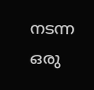നടന്ന ഒരു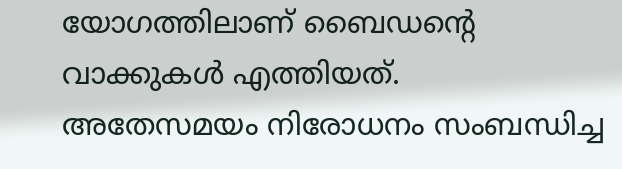യോഗത്തിലാണ് ബൈഡന്റെ വാക്കുകള്‍ എത്തിയത്. അതേസമയം നിരോധനം സംബന്ധിച്ച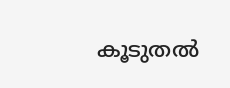കൂടുതല്‍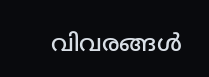വിവരങ്ങള്‍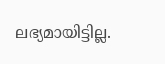ലഭ്യമായിട്ടില്ല.